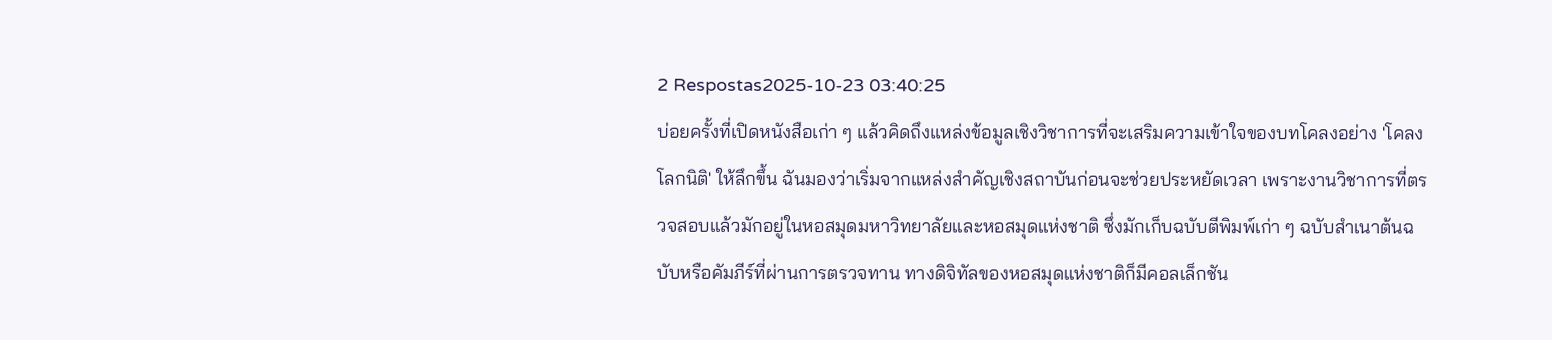2 Respostas2025-10-23 03:40:25
บ่อยครั้งที่เปิดหนังสือเก่า ๆ แล้วคิดถึงแหล่งข้อมูลเชิงวิชาการที่จะเสริมความเข้าใจของบทโคลงอย่าง 'โคลงโลกนิติ' ให้ลึกขึ้น ฉันมองว่าเริ่มจากแหล่งสำคัญเชิงสถาบันก่อนจะช่วยประหยัดเวลา เพราะงานวิชาการที่ตรวจสอบแล้วมักอยู่ในหอสมุดมหาวิทยาลัยและหอสมุดแห่งชาติ ซึ่งมักเก็บฉบับตีพิมพ์เก่า ๆ ฉบับสำเนาต้นฉบับหรือคัมภีร์ที่ผ่านการตรวจทาน ทางดิจิทัลของหอสมุดแห่งชาติก็มีคอลเล็กชัน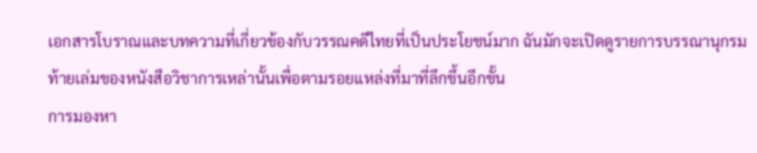เอกสารโบราณและบทความที่เกี่ยวข้องกับวรรณคดีไทยที่เป็นประโยชน์มาก ฉันมักจะเปิดดูรายการบรรณานุกรมท้ายเล่มของหนังสือวิชาการเหล่านั้นเพื่อตามรอยแหล่งที่มาที่ลึกขึ้นอีกขั้น
การมองหา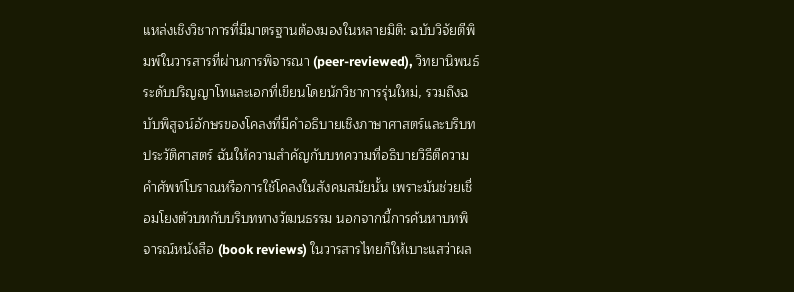แหล่งเชิงวิชาการที่มีมาตรฐานต้องมองในหลายมิติ: ฉบับวิจัยตีพิมพ์ในวารสารที่ผ่านการพิจารณา (peer-reviewed), วิทยานิพนธ์ระดับปริญญาโทและเอกที่เขียนโดยนักวิชาการรุ่นใหม่, รวมถึงฉบับพิสูจน์อักษรของโคลงที่มีคำอธิบายเชิงภาษาศาสตร์และบริบทประวัติศาสตร์ ฉันให้ความสำคัญกับบทความที่อธิบายวิธีตีความคำศัพท์โบราณหรือการใช้โคลงในสังคมสมัยนั้น เพราะมันช่วยเชื่อมโยงตัวบทกับบริบททางวัฒนธรรม นอกจากนี้การค้นหาบทพิจารณ์หนังสือ (book reviews) ในวารสารไทยก็ให้เบาะแสว่าผล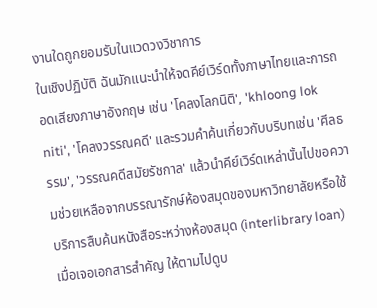งานใดถูกยอมรับในแวดวงวิชาการ
ในเชิงปฏิบัติ ฉันมักแนะนำให้จดคีย์เวิร์ดทั้งภาษาไทยและการถอดเสียงภาษาอังกฤษ เช่น 'โคลงโลกนิติ', 'khloong lok niti', 'โคลงวรรณคดี' และรวมคำค้นเกี่ยวกับบริบทเช่น 'ศีลธรรม', 'วรรณคดีสมัยรัชกาล' แล้วนำคีย์เวิร์ดเหล่านั้นไปขอความช่วยเหลือจากบรรณารักษ์ห้องสมุดของมหาวิทยาลัยหรือใช้บริการสืบค้นหนังสือระหว่างห้องสมุด (interlibrary loan) เมื่อเจอเอกสารสำคัญ ให้ตามไปดูบ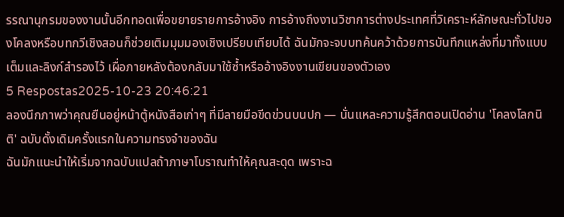รรณานุกรมของงานนั้นอีกทอดเพื่อขยายรายการอ้างอิง การอ้างถึงงานวิชาการต่างประเทศที่วิเคราะห์ลักษณะทั่วไปของโคลงหรือบทกวีเชิงสอนก็ช่วยเติมมุมมองเชิงเปรียบเทียบได้ ฉันมักจะจบบทค้นคว้าด้วยการบันทึกแหล่งที่มาทั้งแบบเต็มและลิงก์สำรองไว้ เผื่อภายหลังต้องกลับมาใช้ซ้ำหรืออ้างอิงงานเขียนของตัวเอง
5 Respostas2025-10-23 20:46:21
ลองนึกภาพว่าคุณยืนอยู่หน้าตู้หนังสือเก่าๆ ที่มีลายมือขีดข่วนบนปก — นั่นแหละความรู้สึกตอนเปิดอ่าน 'โคลงโลกนิติ' ฉบับดั้งเดิมครั้งแรกในความทรงจำของฉัน
ฉันมักแนะนำให้เริ่มจากฉบับแปลถ้าภาษาโบราณทำให้คุณสะดุด เพราะฉ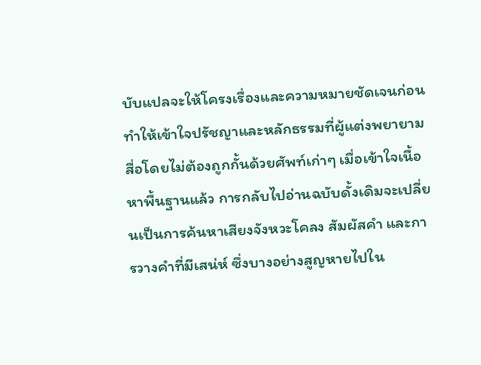บับแปลจะให้โครงเรื่องและความหมายชัดเจนก่อน ทำให้เข้าใจปรัชญาและหลักธรรมที่ผู้แต่งพยายามสื่อโดยไม่ต้องถูกกั้นด้วยศัพท์เก่าๆ เมื่อเข้าใจเนื้อหาพื้นฐานแล้ว การกลับไปอ่านฉบับดั้งเดิมจะเปลี่ยนเป็นการค้นหาเสียงจังหวะโคลง สัมผัสคำ และการวางคำที่มีเสน่ห์ ซึ่งบางอย่างสูญหายไปใน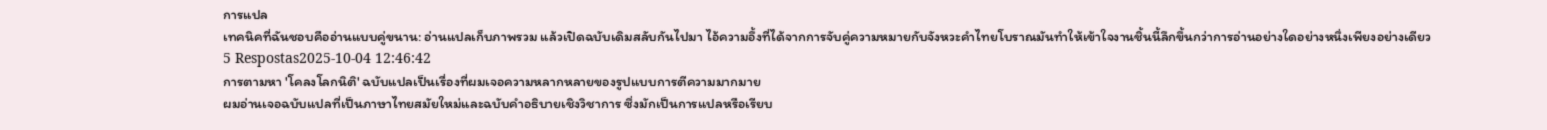การแปล
เทคนิคที่ฉันชอบคืออ่านแบบคู่ขนาน: อ่านแปลเก็บภาพรวม แล้วเปิดฉบับเดิมสลับกันไปมา ไอ้ความอึ้งที่ได้จากการจับคู่ความหมายกับจังหวะคำไทยโบราณมันทำให้เข้าใจงานชิ้นนี้ลึกขึ้นกว่าการอ่านอย่างใดอย่างหนึ่งเพียงอย่างเดียว
5 Respostas2025-10-04 12:46:42
การตามหา 'โคลงโลกนิติ' ฉบับแปลเป็นเรื่องที่ผมเจอความหลากหลายของรูปแบบการตีความมากมาย
ผมอ่านเจอฉบับแปลที่เป็นภาษาไทยสมัยใหม่และฉบับคำอธิบายเชิงวิชาการ ซึ่งมักเป็นการแปลหรือเรียบ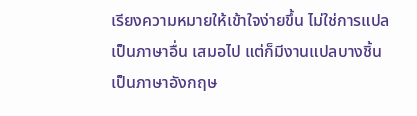เรียงความหมายให้เข้าใจง่ายขึ้น ไม่ใช่การแปลเป็นภาษาอื่น เสมอไป แต่ก็มีงานแปลบางชิ้นเป็นภาษาอังกฤษ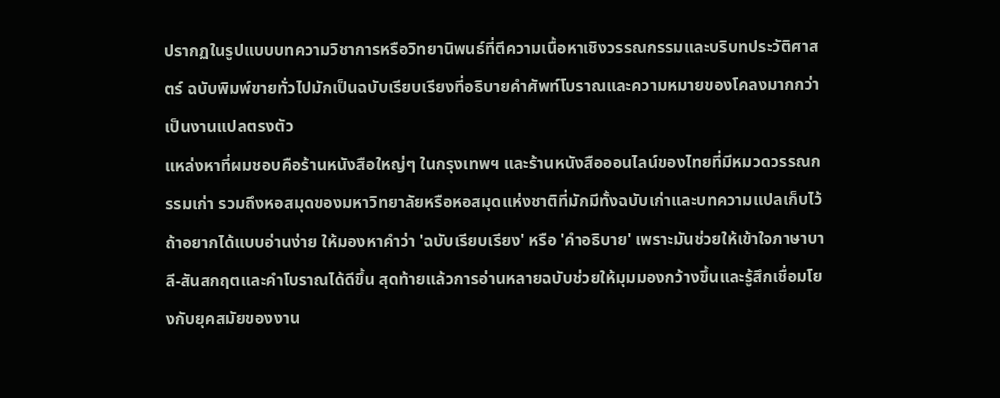ปรากฏในรูปแบบบทความวิชาการหรือวิทยานิพนธ์ที่ตีความเนื้อหาเชิงวรรณกรรมและบริบทประวัติศาสตร์ ฉบับพิมพ์ขายทั่วไปมักเป็นฉบับเรียบเรียงที่อธิบายคำศัพท์โบราณและความหมายของโคลงมากกว่าเป็นงานแปลตรงตัว
แหล่งหาที่ผมชอบคือร้านหนังสือใหญ่ๆ ในกรุงเทพฯ และร้านหนังสือออนไลน์ของไทยที่มีหมวดวรรณกรรมเก่า รวมถึงหอสมุดของมหาวิทยาลัยหรือหอสมุดแห่งชาติที่มักมีทั้งฉบับเก่าและบทความแปลเก็บไว้ ถ้าอยากได้แบบอ่านง่าย ให้มองหาคำว่า 'ฉบับเรียบเรียง' หรือ 'คำอธิบาย' เพราะมันช่วยให้เข้าใจภาษาบาลี-สันสกฤตและคำโบราณได้ดีขึ้น สุดท้ายแล้วการอ่านหลายฉบับช่วยให้มุมมองกว้างขึ้นและรู้สึกเชื่อมโยงกับยุคสมัยของงาน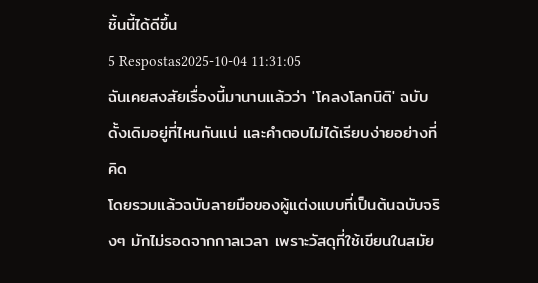ชิ้นนี้ได้ดีขึ้น
5 Respostas2025-10-04 11:31:05
ฉันเคยสงสัยเรื่องนี้มานานแล้วว่า 'โคลงโลกนิติ' ฉบับดั้งเดิมอยู่ที่ไหนกันแน่ และคำตอบไม่ได้เรียบง่ายอย่างที่คิด
โดยรวมแล้วฉบับลายมือของผู้แต่งแบบที่เป็นต้นฉบับจริงๆ มักไม่รอดจากกาลเวลา เพราะวัสดุที่ใช้เขียนในสมัย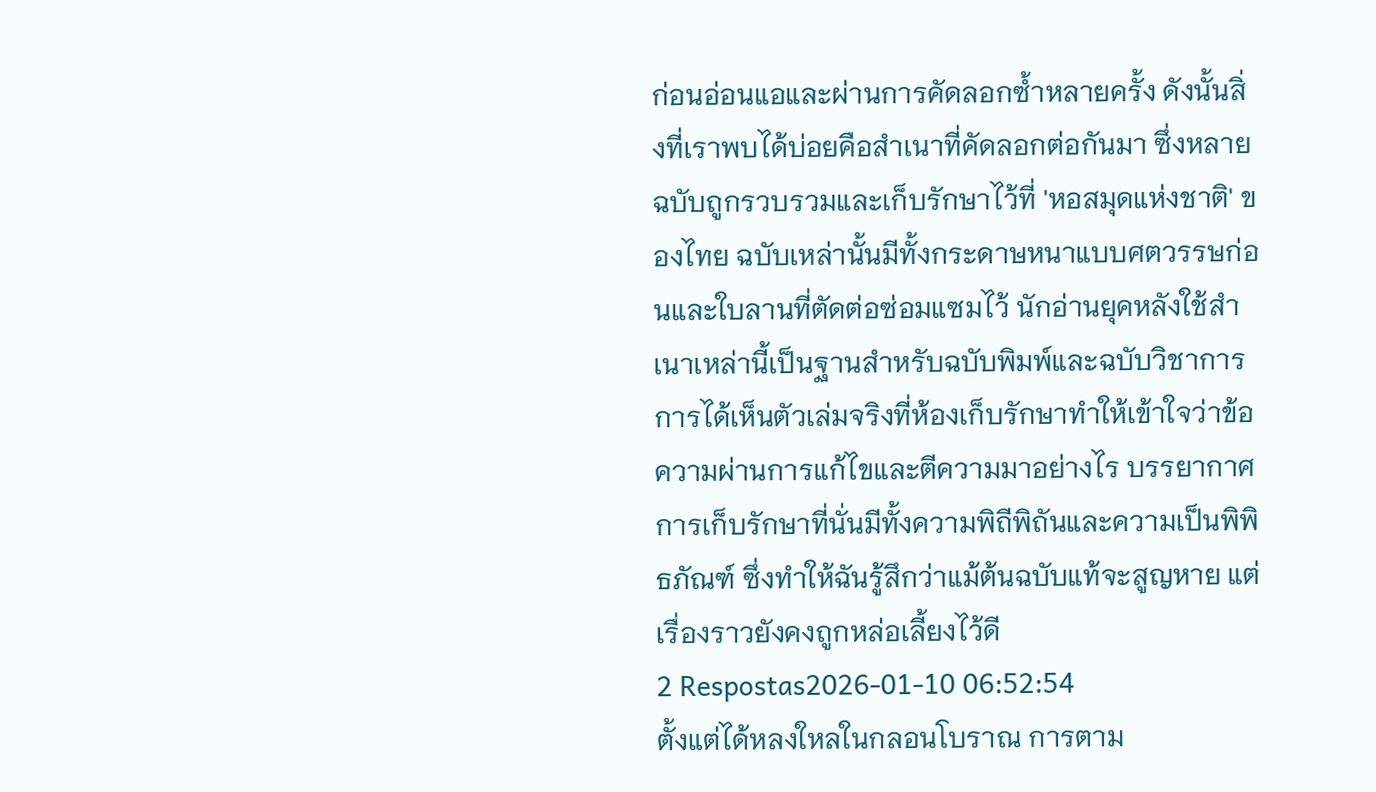ก่อนอ่อนแอและผ่านการคัดลอกซ้ำหลายครั้ง ดังนั้นสิ่งที่เราพบได้บ่อยคือสำเนาที่คัดลอกต่อกันมา ซึ่งหลายฉบับถูกรวบรวมและเก็บรักษาไว้ที่ 'หอสมุดแห่งชาติ' ของไทย ฉบับเหล่านั้นมีทั้งกระดาษหนาแบบศตวรรษก่อนและใบลานที่ตัดต่อซ่อมแซมไว้ นักอ่านยุคหลังใช้สำเนาเหล่านี้เป็นฐานสำหรับฉบับพิมพ์และฉบับวิชาการ การได้เห็นตัวเล่มจริงที่ห้องเก็บรักษาทำให้เข้าใจว่าข้อความผ่านการแก้ไขและตีความมาอย่างไร บรรยากาศการเก็บรักษาที่นั่นมีทั้งความพิถีพิถันและความเป็นพิพิธภัณฑ์ ซึ่งทำให้ฉันรู้สึกว่าแม้ต้นฉบับแท้จะสูญหาย แต่เรื่องราวยังคงถูกหล่อเลี้ยงไว้ดี
2 Respostas2026-01-10 06:52:54
ตั้งแต่ได้หลงใหลในกลอนโบราณ การตาม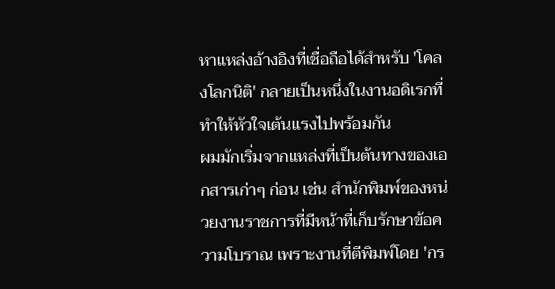หาแหล่งอ้างอิงที่เชื่อถือได้สำหรับ 'โคลงโลกนิติ' กลายเป็นหนึ่งในงานอดิเรกที่ทำให้หัวใจเต้นแรงไปพร้อมกัน
ผมมักเริ่มจากแหล่งที่เป็นต้นทางของเอกสารเก่าๆ ก่อน เช่น สำนักพิมพ์ของหน่วยงานราชการที่มีหน้าที่เก็บรักษาข้อความโบราณ เพราะงานที่ตีพิมพ์โดย 'กร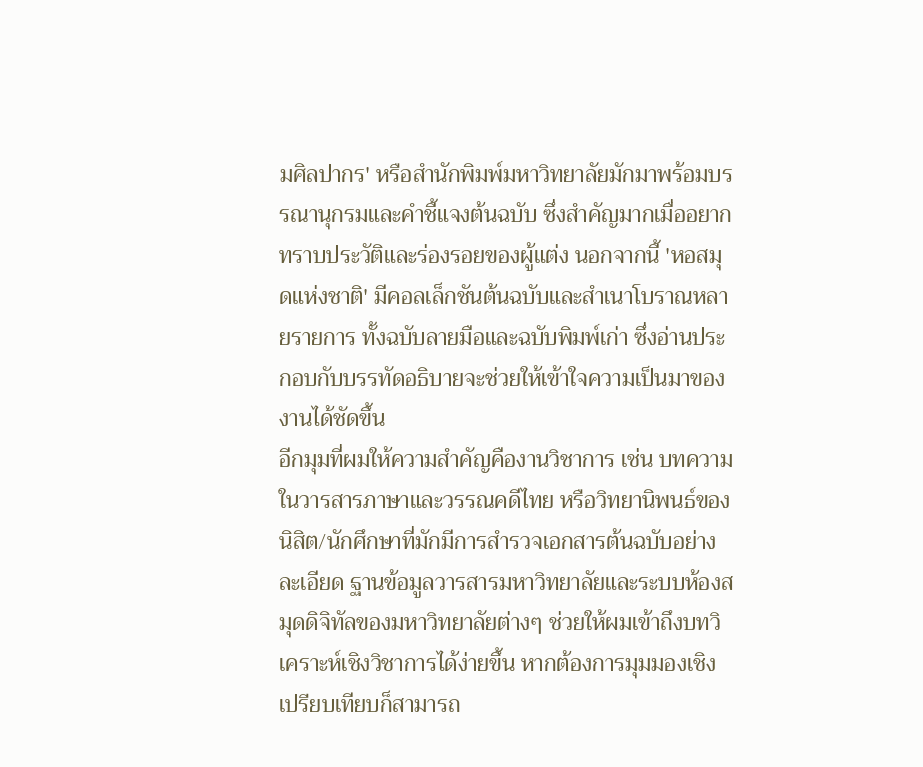มศิลปากร' หรือสำนักพิมพ์มหาวิทยาลัยมักมาพร้อมบรรณานุกรมและคำชี้แจงต้นฉบับ ซึ่งสำคัญมากเมื่ออยากทราบประวัติและร่องรอยของผู้แต่ง นอกจากนี้ 'หอสมุดแห่งชาติ' มีคอลเล็กชันต้นฉบับและสำเนาโบราณหลายรายการ ทั้งฉบับลายมือและฉบับพิมพ์เก่า ซึ่งอ่านประกอบกับบรรทัดอธิบายจะช่วยให้เข้าใจความเป็นมาของงานได้ชัดขึ้น
อีกมุมที่ผมให้ความสำคัญคืองานวิชาการ เช่น บทความในวารสารภาษาและวรรณคดีไทย หรือวิทยานิพนธ์ของนิสิต/นักศึกษาที่มักมีการสำรวจเอกสารต้นฉบับอย่างละเอียด ฐานข้อมูลวารสารมหาวิทยาลัยและระบบห้องสมุดดิจิทัลของมหาวิทยาลัยต่างๆ ช่วยให้ผมเข้าถึงบทวิเคราะห์เชิงวิชาการได้ง่ายขึ้น หากต้องการมุมมองเชิงเปรียบเทียบก็สามารถ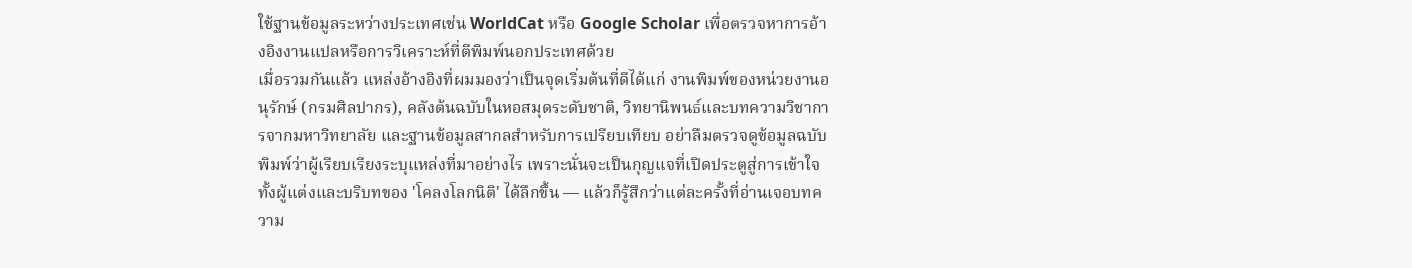ใช้ฐานข้อมูลระหว่างประเทศเช่น WorldCat หรือ Google Scholar เพื่อตรวจหาการอ้างอิงงานแปลหรือการวิเคราะห์ที่ตีพิมพ์นอกประเทศด้วย
เมื่อรวมกันแล้ว แหล่งอ้างอิงที่ผมมองว่าเป็นจุดเริ่มต้นที่ดีได้แก่ งานพิมพ์ของหน่วยงานอนุรักษ์ (กรมศิลปากร), คลังต้นฉบับในหอสมุดระดับชาติ, วิทยานิพนธ์และบทความวิชาการจากมหาวิทยาลัย และฐานข้อมูลสากลสำหรับการเปรียบเทียบ อย่าลืมตรวจดูข้อมูลฉบับพิมพ์ว่าผู้เรียบเรียงระบุแหล่งที่มาอย่างไร เพราะนั่นจะเป็นกุญแจที่เปิดประตูสู่การเข้าใจทั้งผู้แต่งและบริบทของ 'โคลงโลกนิติ' ได้ลึกขึ้น — แล้วก็รู้สึกว่าแต่ละครั้งที่อ่านเจอบทความ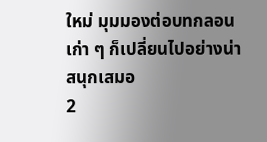ใหม่ มุมมองต่อบทกลอนเก่า ๆ ก็เปลี่ยนไปอย่างน่าสนุกเสมอ
2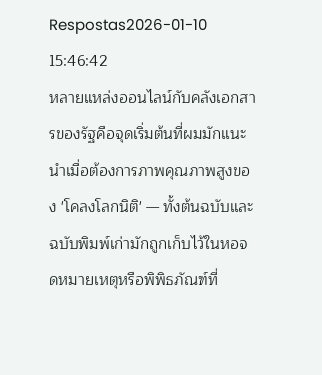Respostas2026-01-10 15:46:42
หลายแหล่งออนไลน์กับคลังเอกสารของรัฐคือจุดเริ่มต้นที่ผมมักแนะนำเมื่อต้องการภาพคุณภาพสูงของ 'โคลงโลกนิติ' — ทั้งต้นฉบับและฉบับพิมพ์เก่ามักถูกเก็บไว้ในหอจดหมายเหตุหรือพิพิธภัณฑ์ที่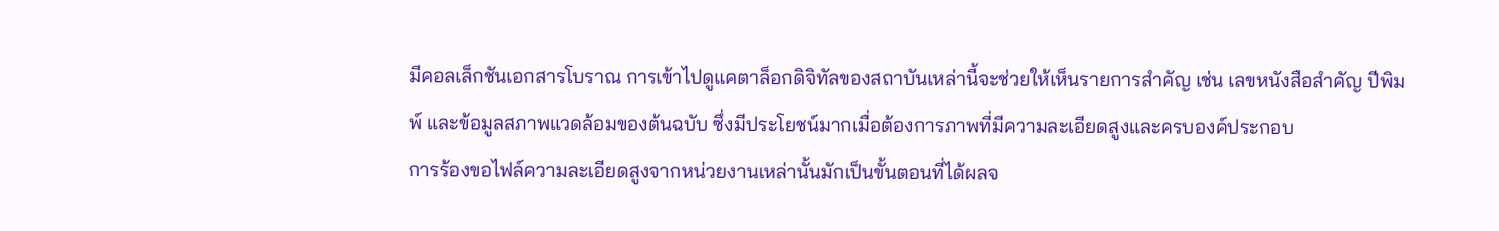มีคอลเล็กชันเอกสารโบราณ การเข้าไปดูแคตาล็อกดิจิทัลของสถาบันเหล่านี้จะช่วยให้เห็นรายการสำคัญ เช่น เลขหนังสือสำคัญ ปีพิมพ์ และข้อมูลสภาพแวดล้อมของต้นฉบับ ซึ่งมีประโยชน์มากเมื่อต้องการภาพที่มีความละเอียดสูงและครบองค์ประกอบ
การร้องขอไฟล์ความละเอียดสูงจากหน่วยงานเหล่านั้นมักเป็นขั้นตอนที่ได้ผลจ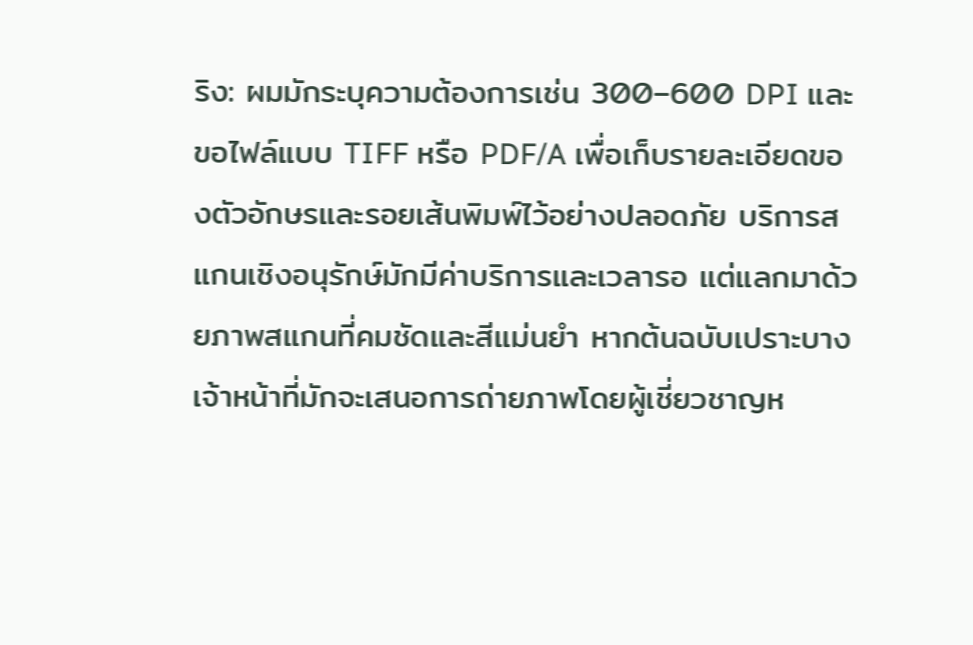ริง: ผมมักระบุความต้องการเช่น 300–600 DPI และขอไฟล์แบบ TIFF หรือ PDF/A เพื่อเก็บรายละเอียดของตัวอักษรและรอยเส้นพิมพ์ไว้อย่างปลอดภัย บริการสแกนเชิงอนุรักษ์มักมีค่าบริการและเวลารอ แต่แลกมาด้วยภาพสแกนที่คมชัดและสีแม่นยำ หากต้นฉบับเปราะบาง เจ้าหน้าที่มักจะเสนอการถ่ายภาพโดยผู้เชี่ยวชาญห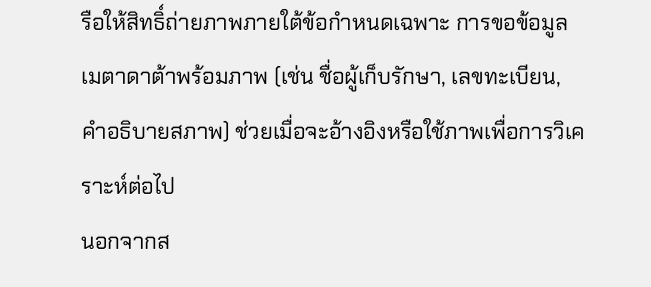รือให้สิทธิ์ถ่ายภาพภายใต้ข้อกำหนดเฉพาะ การขอข้อมูลเมตาดาต้าพร้อมภาพ (เช่น ชื่อผู้เก็บรักษา, เลขทะเบียน, คำอธิบายสภาพ) ช่วยเมื่อจะอ้างอิงหรือใช้ภาพเพื่อการวิเคราะห์ต่อไป
นอกจากส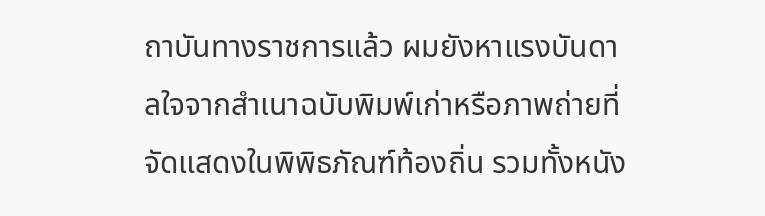ถาบันทางราชการแล้ว ผมยังหาแรงบันดาลใจจากสำเนาฉบับพิมพ์เก่าหรือภาพถ่ายที่จัดแสดงในพิพิธภัณฑ์ท้องถิ่น รวมทั้งหนัง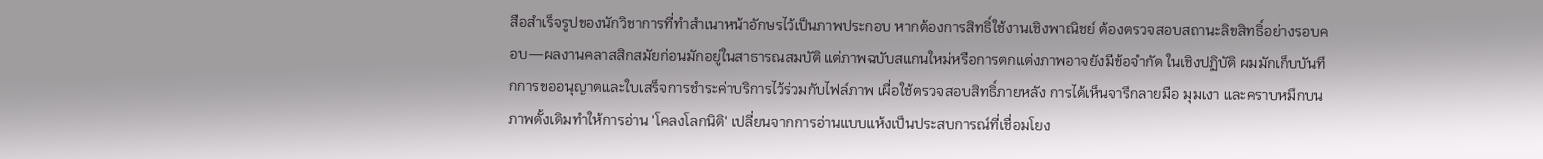สือสำเร็จรูปของนักวิชาการที่ทำสำเนาหน้าอักษรไว้เป็นภาพประกอบ หากต้องการสิทธิ์ใช้งานเชิงพาณิชย์ ต้องตรวจสอบสถานะลิขสิทธิ์อย่างรอบคอบ—ผลงานคลาสสิกสมัยก่อนมักอยู่ในสาธารณสมบัติ แต่ภาพฉบับสแกนใหม่หรือการตกแต่งภาพอาจยังมีข้อจำกัด ในเชิงปฏิบัติ ผมมักเก็บบันทึกการขออนุญาตและใบเสร็จการชำระค่าบริการไว้ร่วมกับไฟล์ภาพ เผื่อใช้ตรวจสอบสิทธิ์ภายหลัง การได้เห็นจารึกลายมือ มุมเงา และคราบหมึกบนภาพดั้งเดิมทำให้การอ่าน 'โคลงโลกนิติ' เปลี่ยนจากการอ่านแบบแห้งเป็นประสบการณ์ที่เชื่อมโยง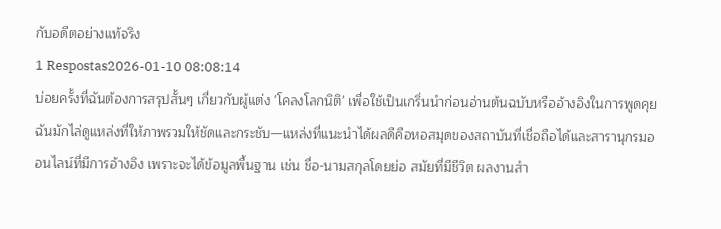กับอดีตอย่างแท้จริง
1 Respostas2026-01-10 08:08:14
บ่อยครั้งที่ฉันต้องการสรุปสั้นๆ เกี่ยวกับผู้แต่ง 'โคลงโลกนิติ' เพื่อใช้เป็นเกริ่นนำก่อนอ่านต้นฉบับหรืออ้างอิงในการพูดคุย ฉันมักไล่ดูแหล่งที่ให้ภาพรวมให้ชัดและกระชับ—แหล่งที่แนะนำได้ผลดีคือหอสมุดของสถาบันที่เชื่อถือได้และสารานุกรมออนไลน์ที่มีการอ้างอิง เพราะจะได้ข้อมูลพื้นฐาน เช่น ชื่อ-นามสกุลโดยย่อ สมัยที่มีชีวิต ผลงานสำ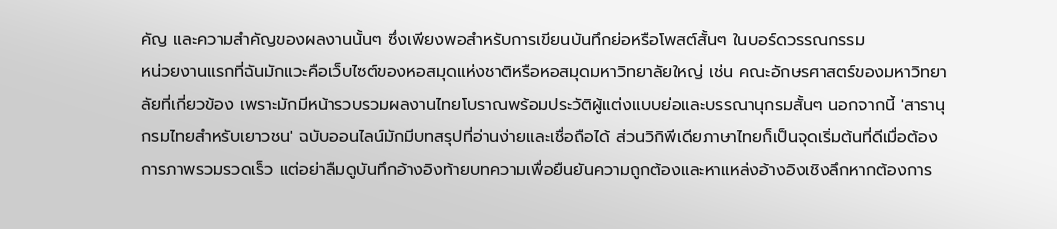คัญ และความสำคัญของผลงานนั้นๆ ซึ่งเพียงพอสำหรับการเขียนบันทึกย่อหรือโพสต์สั้นๆ ในบอร์ดวรรณกรรม
หน่วยงานแรกที่ฉันมักแวะคือเว็บไซต์ของหอสมุดแห่งชาติหรือหอสมุดมหาวิทยาลัยใหญ่ เช่น คณะอักษรศาสตร์ของมหาวิทยาลัยที่เกี่ยวข้อง เพราะมักมีหน้ารวบรวมผลงานไทยโบราณพร้อมประวัติผู้แต่งแบบย่อและบรรณานุกรมสั้นๆ นอกจากนี้ 'สารานุกรมไทยสำหรับเยาวชน' ฉบับออนไลน์มักมีบทสรุปที่อ่านง่ายและเชื่อถือได้ ส่วนวิกิพีเดียภาษาไทยก็เป็นจุดเริ่มต้นที่ดีเมื่อต้องการภาพรวมรวดเร็ว แต่อย่าลืมดูบันทึกอ้างอิงท้ายบทความเพื่อยืนยันความถูกต้องและหาแหล่งอ้างอิงเชิงลึกหากต้องการ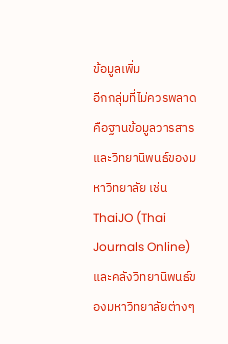ข้อมูลเพิ่ม
อีกกลุ่มที่ไม่ควรพลาดคือฐานข้อมูลวารสารและวิทยานิพนธ์ของมหาวิทยาลัย เช่น ThaiJO (Thai Journals Online) และคลังวิทยานิพนธ์ของมหาวิทยาลัยต่างๆ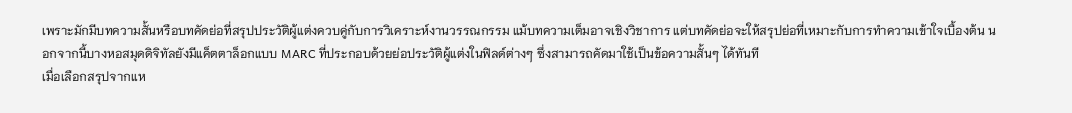เพราะมักมีบทความสั้นหรือบทคัดย่อที่สรุปประวัติผู้แต่งควบคู่กับการวิเคราะห์งานวรรณกรรม แม้บทความเต็มอาจเชิงวิชาการ แต่บทคัดย่อจะให้สรุปย่อที่เหมาะกับการทำความเข้าใจเบื้องต้น นอกจากนี้บางหอสมุดดิจิทัลยังมีแค็ตตาล็อกแบบ MARC ที่ประกอบด้วยย่อประวัติผู้แต่งในฟิลด์ต่างๆ ซึ่งสามารถคัดมาใช้เป็นข้อความสั้นๆ ได้ทันที
เมื่อเลือกสรุปจากแห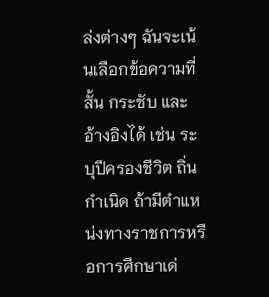ล่งต่างๆ ฉันจะเน้นเลือกข้อความที่สั้น กระชับ และอ้างอิงได้ เช่น ระบุปีครองชีวิต ถิ่นกำเนิด ถ้ามีตำแหน่งทางราชการหรือการศึกษาเด่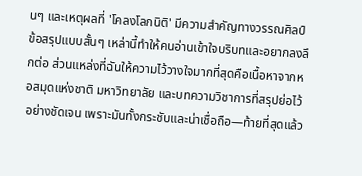นๆ และเหตุผลที่ 'โคลงโลกนิติ' มีความสำคัญทางวรรณศิลป์ ข้อสรุปแบบสั้นๆ เหล่านี้ทำให้คนอ่านเข้าใจบริบทและอยากลงลึกต่อ ส่วนแหล่งที่ฉันให้ความไว้วางใจมากที่สุดคือเนื้อหาจากหอสมุดแห่งชาติ มหาวิทยาลัย และบทความวิชาการที่สรุปย่อไว้อย่างชัดเจน เพราะมันทั้งกระชับและน่าเชื่อถือ—ท้ายที่สุดแล้ว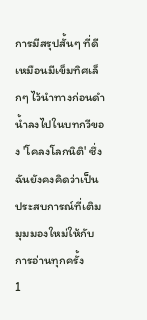การมีสรุปสั้นๆ ที่ดีเหมือนมีเข็มทิศเล็กๆ ไว้นำทางก่อนดำน้ำลงไปในบทกวีของ 'โคลงโลกนิติ' ซึ่งฉันยังคงคิดว่าเป็นประสบการณ์ที่เติมมุมมองใหม่ให้กับการอ่านทุกครั้ง
1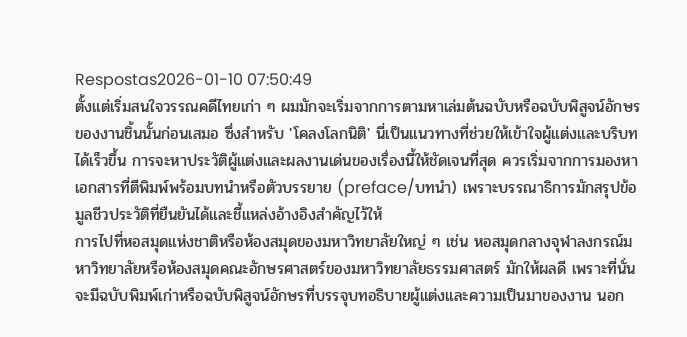Respostas2026-01-10 07:50:49
ตั้งแต่เริ่มสนใจวรรณคดีไทยเก่า ๆ ผมมักจะเริ่มจากการตามหาเล่มต้นฉบับหรือฉบับพิสูจน์อักษรของงานชิ้นนั้นก่อนเสมอ ซึ่งสำหรับ 'โคลงโลกนิติ' นี่เป็นแนวทางที่ช่วยให้เข้าใจผู้แต่งและบริบทได้เร็วขึ้น การจะหาประวัติผู้แต่งและผลงานเด่นของเรื่องนี้ให้ชัดเจนที่สุด ควรเริ่มจากการมองหาเอกสารที่ตีพิมพ์พร้อมบทนำหรือตัวบรรยาย (preface/บทนำ) เพราะบรรณาธิการมักสรุปข้อมูลชีวประวัติที่ยืนยันได้และชี้แหล่งอ้างอิงสำคัญไว้ให้
การไปที่หอสมุดแห่งชาติหรือห้องสมุดของมหาวิทยาลัยใหญ่ ๆ เช่น หอสมุดกลางจุฬาลงกรณ์มหาวิทยาลัยหรือห้องสมุดคณะอักษรศาสตร์ของมหาวิทยาลัยธรรมศาสตร์ มักให้ผลดี เพราะที่นั่นจะมีฉบับพิมพ์เก่าหรือฉบับพิสูจน์อักษรที่บรรจุบทอธิบายผู้แต่งและความเป็นมาของงาน นอก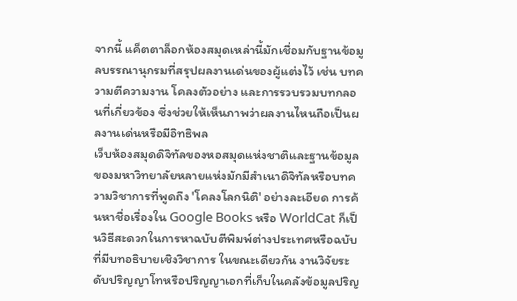จากนี้ แค็ตตาล็อกห้องสมุดเหล่านี้มักเชื่อมกับฐานข้อมูลบรรณานุกรมที่สรุปผลงานเด่นของผู้แต่งไว้ เช่น บทความตีความงาน โคลงตัวอย่าง และการรวบรวมบทกลอนที่เกี่ยวข้อง ซึ่งช่วยให้เห็นภาพว่าผลงานไหนถือเป็นผลงานเด่นหรือมีอิทธิพล
เว็บห้องสมุดดิจิทัลของหอสมุดแห่งชาติและฐานข้อมูลของมหาวิทยาลัยหลายแห่งมักมีสำเนาดิจิทัลหรือบทความวิชาการที่พูดถึง 'โคลงโลกนิติ' อย่างละเอียด การค้นหาชื่อเรื่องใน Google Books หรือ WorldCat ก็เป็นวิธีสะดวกในการหาฉบับตีพิมพ์ต่างประเทศหรือฉบับที่มีบทอธิบายเชิงวิชาการ ในขณะเดียวกัน งานวิจัยระดับปริญญาโทหรือปริญญาเอกที่เก็บในคลังข้อมูลปริญ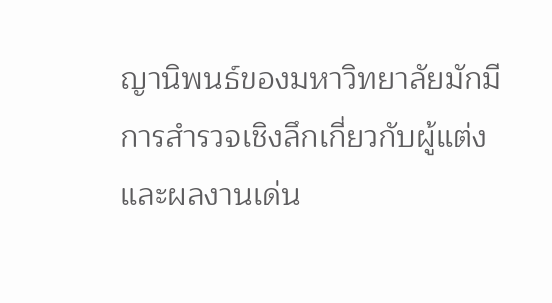ญานิพนธ์ของมหาวิทยาลัยมักมีการสำรวจเชิงลึกเกี่ยวกับผู้แต่งและผลงานเด่น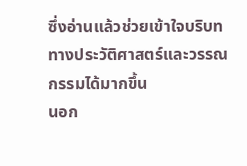ซึ่งอ่านแล้วช่วยเข้าใจบริบททางประวัติศาสตร์และวรรณกรรมได้มากขึ้น
นอก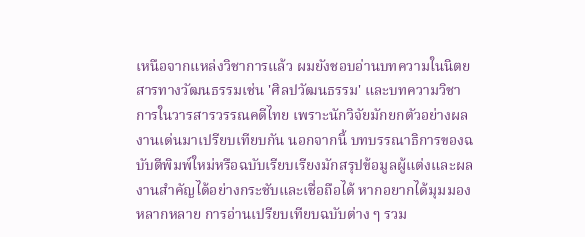เหนือจากแหล่งวิชาการแล้ว ผมยังชอบอ่านบทความในนิตยสารทางวัฒนธรรมเช่น 'ศิลปวัฒนธรรม' และบทความวิชาการในวารสารวรรณคดีไทย เพราะนักวิจัยมักยกตัวอย่างผลงานเด่นมาเปรียบเทียบกัน นอกจากนี้ บทบรรณาธิการของฉบับตีพิมพ์ใหม่หรือฉบับเรียบเรียงมักสรุปข้อมูลผู้แต่งและผลงานสำคัญได้อย่างกระชับและเชื่อถือได้ หากอยากได้มุมมองหลากหลาย การอ่านเปรียบเทียบฉบับต่าง ๆ รวม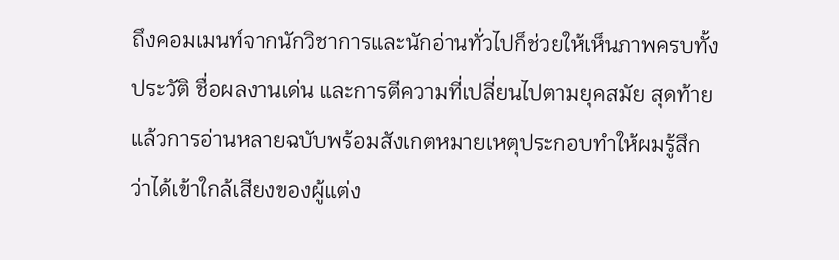ถึงคอมเมนท์จากนักวิชาการและนักอ่านทั่วไปก็ช่วยให้เห็นภาพครบทั้งประวัติ ชื่อผลงานเด่น และการตีความที่เปลี่ยนไปตามยุคสมัย สุดท้ายแล้วการอ่านหลายฉบับพร้อมสังเกตหมายเหตุประกอบทำให้ผมรู้สึกว่าได้เข้าใกล้เสียงของผู้แต่ง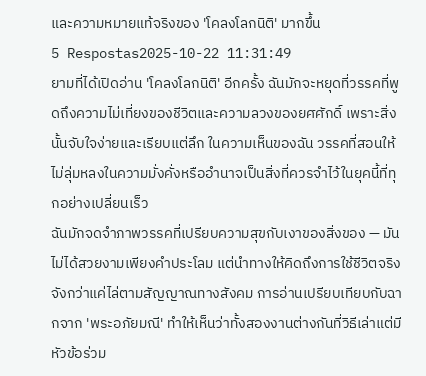และความหมายแท้จริงของ 'โคลงโลกนิติ' มากขึ้น
5 Respostas2025-10-22 11:31:49
ยามที่ได้เปิดอ่าน 'โคลงโลกนิติ' อีกครั้ง ฉันมักจะหยุดที่วรรคที่พูดถึงความไม่เที่ยงของชีวิตและความลวงของยศศักดิ์ เพราะสิ่งนั้นจับใจง่ายและเรียบแต่ลึก ในความเห็นของฉัน วรรคที่สอนให้ไม่ลุ่มหลงในความมั่งคั่งหรืออำนาจเป็นสิ่งที่ควรจำไว้ในยุคนี้ที่ทุกอย่างเปลี่ยนเร็ว
ฉันมักจดจำภาพวรรคที่เปรียบความสุขกับเงาของสิ่งของ — มันไม่ได้สวยงามเพียงคำประโลม แต่นำทางให้คิดถึงการใช้ชีวิตจริงจังกว่าแค่ไล่ตามสัญญาณทางสังคม การอ่านเปรียบเทียบกับฉากจาก 'พระอภัยมณี' ทำให้เห็นว่าทั้งสองงานต่างกันที่วิธีเล่าแต่มีหัวข้อร่วม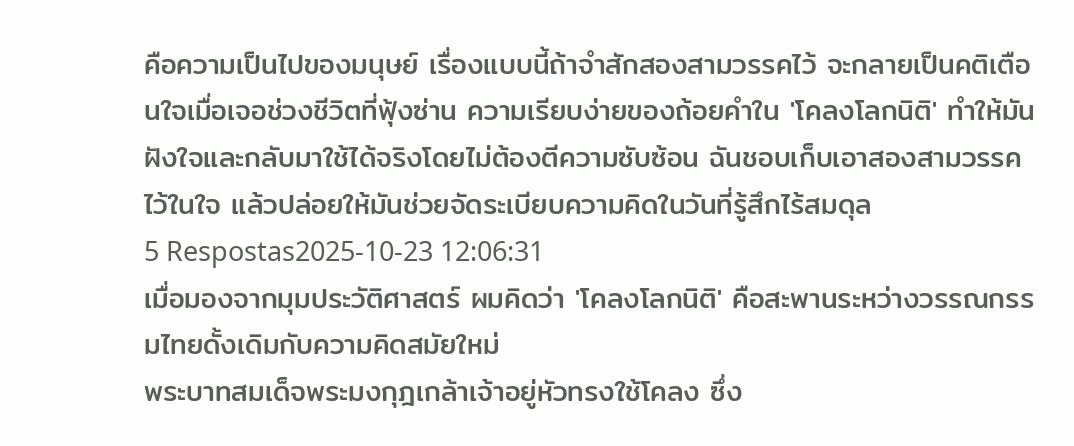คือความเป็นไปของมนุษย์ เรื่องแบบนี้ถ้าจำสักสองสามวรรคไว้ จะกลายเป็นคติเตือนใจเมื่อเจอช่วงชีวิตที่ฟุ้งซ่าน ความเรียบง่ายของถ้อยคำใน 'โคลงโลกนิติ' ทำให้มันฝังใจและกลับมาใช้ได้จริงโดยไม่ต้องตีความซับซ้อน ฉันชอบเก็บเอาสองสามวรรคไว้ในใจ แล้วปล่อยให้มันช่วยจัดระเบียบความคิดในวันที่รู้สึกไร้สมดุล
5 Respostas2025-10-23 12:06:31
เมื่อมองจากมุมประวัติศาสตร์ ผมคิดว่า 'โคลงโลกนิติ' คือสะพานระหว่างวรรณกรรมไทยดั้งเดิมกับความคิดสมัยใหม่
พระบาทสมเด็จพระมงกุฎเกล้าเจ้าอยู่หัวทรงใช้โคลง ซึ่ง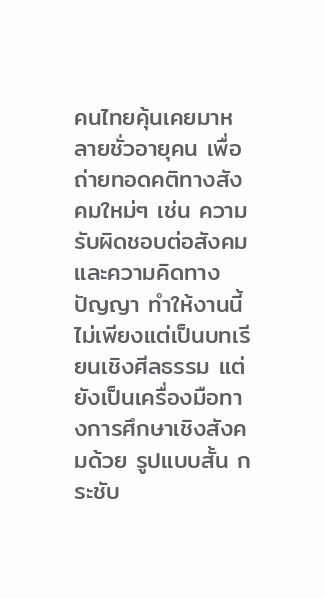คนไทยคุ้นเคยมาหลายชั่วอายุคน เพื่อถ่ายทอดคติทางสังคมใหม่ๆ เช่น ความรับผิดชอบต่อสังคมและความคิดทางปัญญา ทำให้งานนี้ไม่เพียงแต่เป็นบทเรียนเชิงศีลธรรม แต่ยังเป็นเครื่องมือทางการศึกษาเชิงสังคมด้วย รูปแบบสั้น กระชับ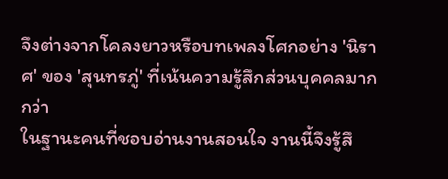จึงต่างจากโคลงยาวหรือบทเพลงโศกอย่าง 'นิราศ' ของ 'สุนทรภู่' ที่เน้นความรู้สึกส่วนบุคคลมากกว่า
ในฐานะคนที่ชอบอ่านงานสอนใจ งานนี้จึงรู้สึ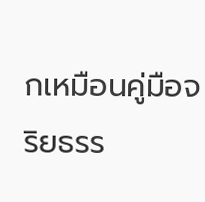กเหมือนคู่มือจริยธรร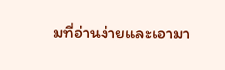มที่อ่านง่ายและเอามา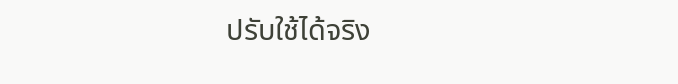ปรับใช้ได้จริง